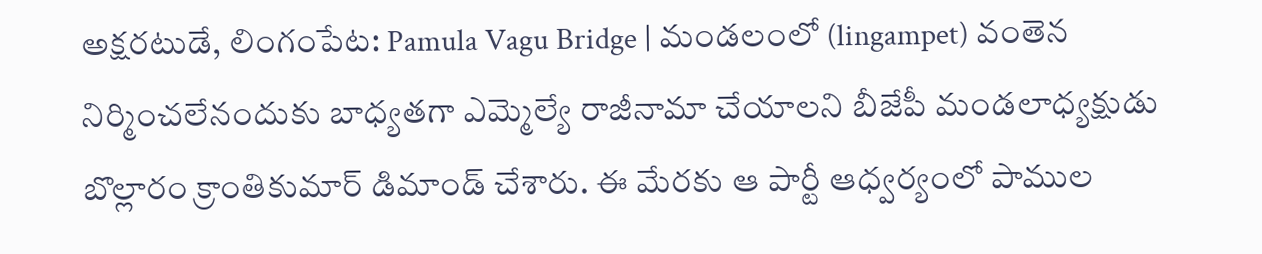అక్షరటుడే, లింగంపేట: Pamula Vagu Bridge | మండలంలో (lingampet) వంతెన నిర్మించలేనందుకు బాధ్యతగా ఎమ్మెల్యే రాజీనామా చేయాలని బీజేపీ మండలాధ్యక్షుడు బొల్లారం క్రాంతికుమార్ డిమాండ్ చేశారు. ఈ మేరకు ఆ పార్టీ ఆధ్వర్యంలో పాముల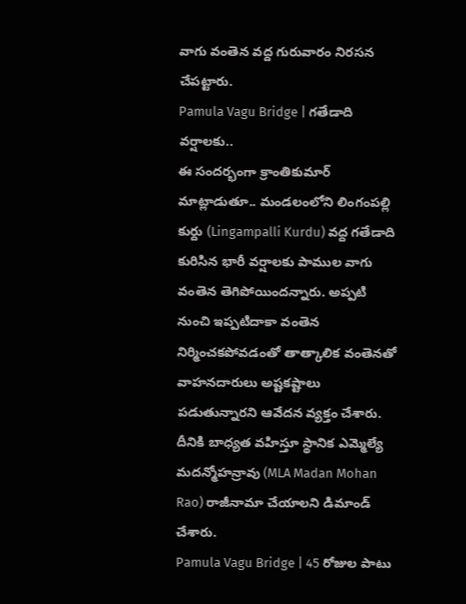వాగు వంతెన వద్ద గురువారం నిరసన చేపట్టారు.
Pamula Vagu Bridge | గతేడాది వర్షాలకు..
ఈ సందర్భంగా క్రాంతికుమార్ మాట్లాడుతూ.. మండలంలోని లింగంపల్లి కుర్దు (Lingampalli Kurdu) వద్ద గతేడాది కురిసిన భారీ వర్షాలకు పాముల వాగు వంతెన తెగిపోయిందన్నారు. అప్పటి నుంచి ఇప్పటిదాకా వంతెన నిర్మించకపోవడంతో తాత్కాలిక వంతెనతో వాహనదారులు అష్టకష్టాలు పడుతున్నారని ఆవేదన వ్యక్తం చేశారు. దీనికి బాధ్యత వహిస్తూ స్థానిక ఎమ్మెల్యే మదన్మోహన్రావు (MLA Madan Mohan Rao) రాజీనామా చేయాలని డిమాండ్ చేశారు.
Pamula Vagu Bridge | 45 రోజుల పాటు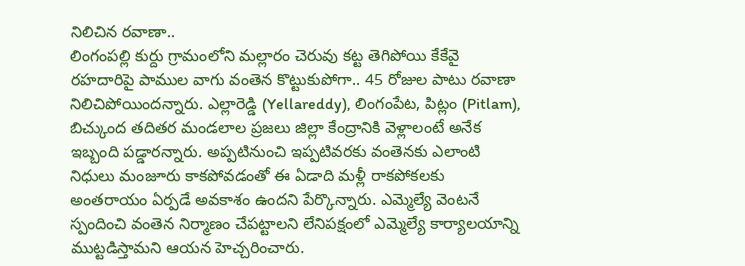నిలిచిన రవాణా..
లింగంపల్లి కుర్దు గ్రామంలోని మల్లారం చెరువు కట్ట తెగిపోయి కేకేవై రహదారిపై పాముల వాగు వంతెన కొట్టుకుపోగా.. 45 రోజుల పాటు రవాణా నిలిచిపోయిందన్నారు. ఎల్లారెడ్డి (Yellareddy), లింగంపేట, పిట్లం (Pitlam), బిచ్కుంద తదితర మండలాల ప్రజలు జిల్లా కేంద్రానికి వెళ్లాలంటే అనేక ఇబ్బంది పడ్డారన్నారు. అప్పటినుంచి ఇప్పటివరకు వంతెనకు ఎలాంటి నిధులు మంజూరు కాకపోవడంతో ఈ ఏడాది మళ్లీ రాకపోకలకు అంతరాయం ఏర్పడే అవకాశం ఉందని పేర్కొన్నారు. ఎమ్మెల్యే వెంటనే స్పందించి వంతెన నిర్మాణం చేపట్టాలని లేనిపక్షంలో ఎమ్మెల్యే కార్యాలయాన్ని ముట్టడిస్తామని ఆయన హెచ్చరించారు.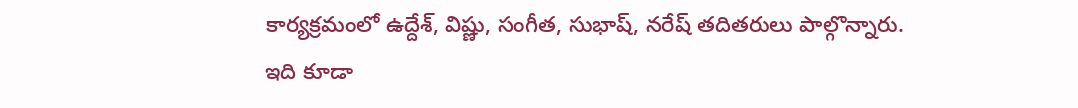కార్యక్రమంలో ఉద్దేశ్, విష్ణు, సంగీత, సుభాష్, నరేష్ తదితరులు పాల్గొన్నారు.
ఇది కూడా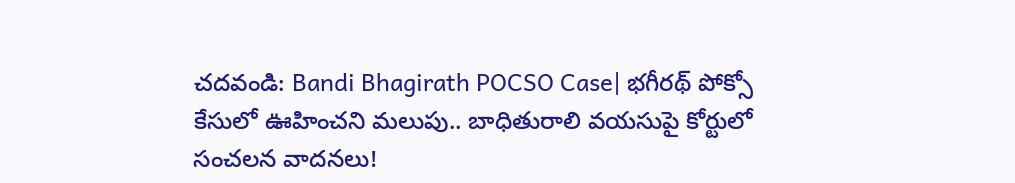చదవండి: Bandi Bhagirath POCSO Case| భగీరథ్ పోక్సో కేసులో ఊహించని మలుపు.. బాధితురాలి వయసుపై కోర్టులో సంచలన వాదనలు!